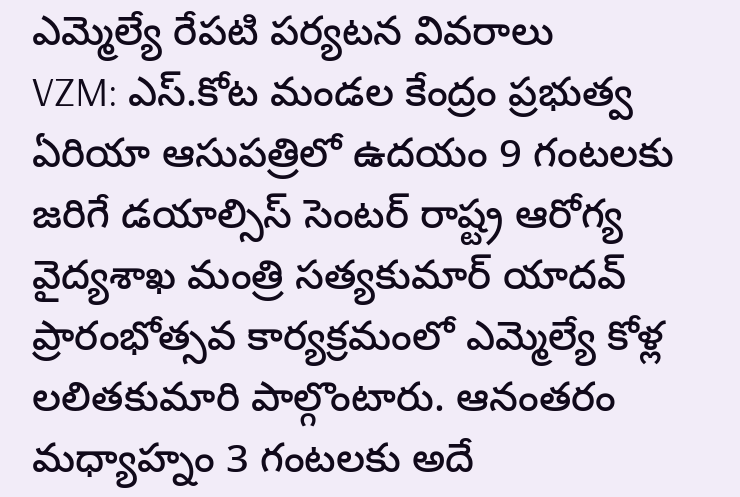ఎమ్మెల్యే రేపటి పర్యటన వివరాలు
VZM: ఎస్.కోట మండల కేంద్రం ప్రభుత్వ ఏరియా ఆసుపత్రిలో ఉదయం 9 గంటలకు జరిగే డయాల్సిస్ సెంటర్ రాష్ట్ర ఆరోగ్య వైద్యశాఖ మంత్రి సత్యకుమార్ యాదవ్ ప్రారంభోత్సవ కార్యక్రమంలో ఎమ్మెల్యే కోళ్ల లలితకుమారి పాల్గొంటారు. ఆనంతరం మధ్యాహ్నం 3 గంటలకు అదే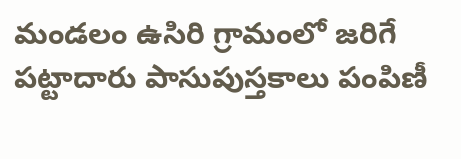మండలం ఉసిరి గ్రామంలో జరిగే పట్టాదారు పాసుపుస్తకాలు పంపిణీ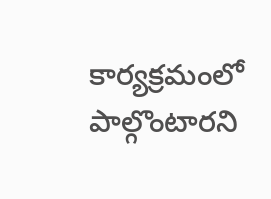కార్యక్రమంలో పాల్గొంటారని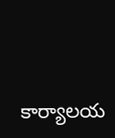కార్యాలయ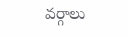వర్గాలు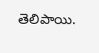తెలిపాయి.